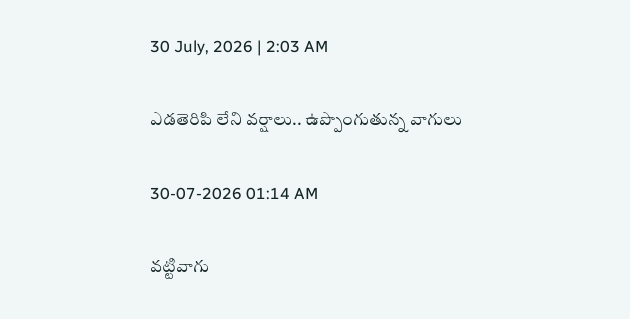30 July, 2026 | 2:03 AM

ఎడతెరిపి లేని వర్షాలు.. ఉప్పొంగుతున్న వాగులు

30-07-2026 01:14 AM

వట్టివాగు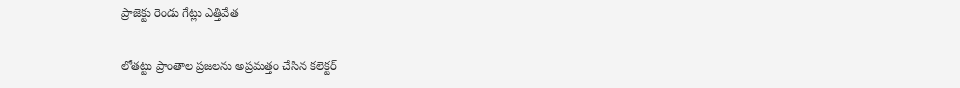ప్రాజెక్టు రెండు గేట్లు ఎత్తివేత

లోతట్టు ప్రాంతాల ప్రజలను అప్రమత్తం చేసిన కలెక్టర్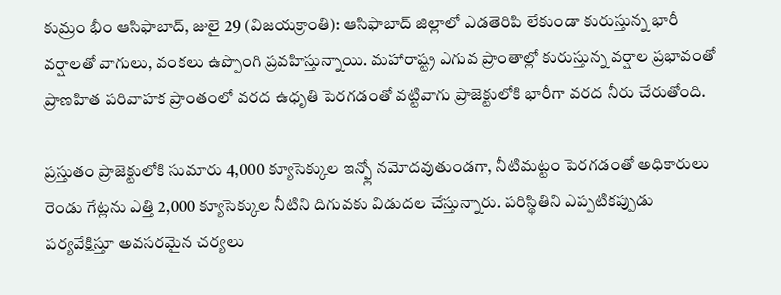కుమ్రం భీం ఆసిఫాబాద్, జులై 29 (విజయక్రాంతి): ఆసిఫాబాద్ జిల్లాలో ఎడతెరిపి లేకుండా కురుస్తున్న భారీ వర్షాలతో వాగులు, వంకలు ఉప్పొంగి ప్రవహిస్తున్నాయి. మహారాష్ట్ర ఎగువ ప్రాంతాల్లో కురుస్తున్న వర్షాల ప్రభావంతో ప్రాణహిత పరివాహక ప్రాంతంలో వరద ఉధృతి పెరగడంతో వట్టివాగు ప్రాజెక్టులోకి భారీగా వరద నీరు చేరుతోంది.

ప్రస్తుతం ప్రాజెక్టులోకి సుమారు 4,000 క్యూసెక్కుల ఇన్ఫ్లో నమోదవుతుండగా, నీటిమట్టం పెరగడంతో అధికారులు రెండు గేట్లను ఎత్తి 2,000 క్యూసెక్కుల నీటిని దిగువకు విడుదల చేస్తున్నారు. పరిస్థితిని ఎప్పటికప్పుడు పర్యవేక్షిస్తూ అవసరమైన చర్యలు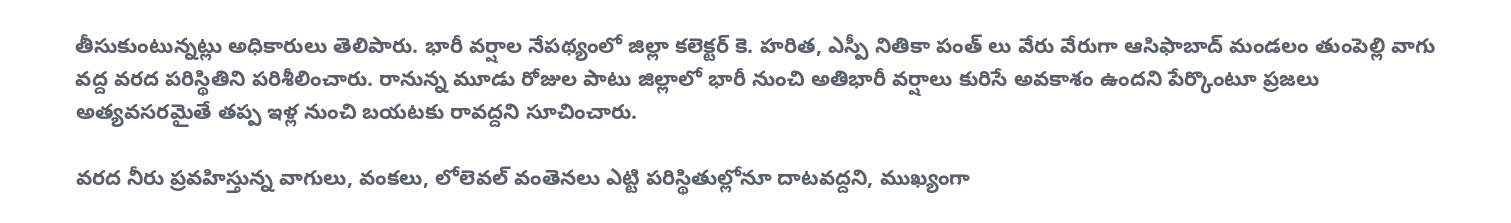తీసుకుంటున్నట్లు అధికారులు తెలిపారు. భారీ వర్షాల నేపథ్యంలో జిల్లా కలెక్టర్ కె. హరిత, ఎస్పీ నితికా పంత్ లు వేరు వేరుగా ఆసిఫాబాద్ మండలం తుంపెల్లి వాగు వద్ద వరద పరిస్థితిని పరిశీలించారు. రానున్న మూడు రోజుల పాటు జిల్లాలో భారీ నుంచి అతిభారీ వర్షాలు కురిసే అవకాశం ఉందని పేర్కొంటూ ప్రజలు అత్యవసరమైతే తప్ప ఇళ్ల నుంచి బయటకు రావద్దని సూచించారు.

వరద నీరు ప్రవహిస్తున్న వాగులు, వంకలు, లోలెవల్ వంతెనలు ఎట్టి పరిస్థితుల్లోనూ దాటవద్దని, ముఖ్యంగా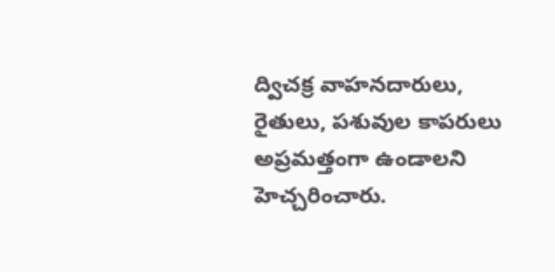ద్విచక్ర వాహనదారులు, రైతులు, పశువుల కాపరులు అప్రమత్తంగా ఉండాలని హెచ్చరించారు.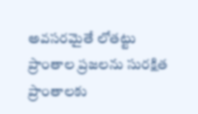అవసరమైతే లోతట్టు ప్రాంతాల ప్రజలను సురక్షిత ప్రాంతాలకు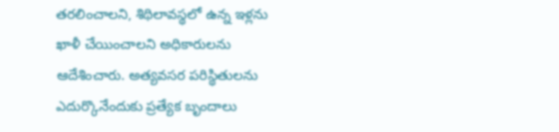తరలించాలని, శిథిలావస్థలో ఉన్న ఇళ్లను ఖాళీ చేయించాలని అధికారులను ఆదేశించారు. అత్యవసర పరిస్థితులను ఎదుర్కొనేందుకు ప్రత్యేక బృందాలు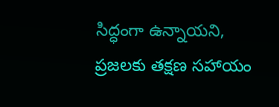సిద్ధంగా ఉన్నాయని, ప్రజలకు తక్షణ సహాయం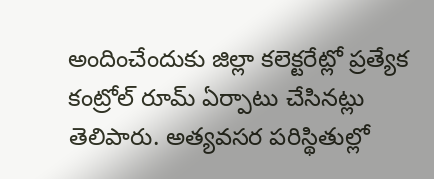అందించేందుకు జిల్లా కలెక్టరేట్లో ప్రత్యేక కంట్రోల్ రూమ్ ఏర్పాటు చేసినట్లు తెలిపారు. అత్యవసర పరిస్థితుల్లో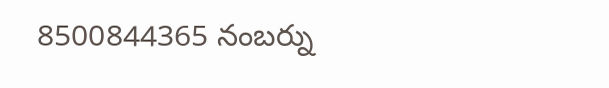8500844365 నంబర్ను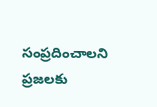సంప్రదించాలని ప్రజలకు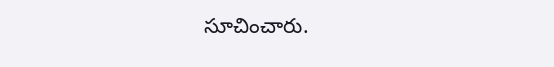సూచించారు.